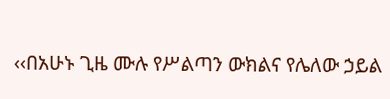‹‹በአሁኑ ጊዜ ሙሉ የሥልጣን ውክልና የሌለው ኃይል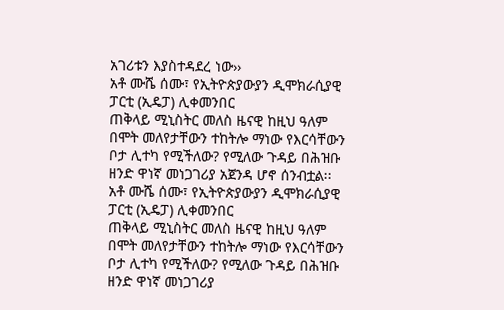አገሪቱን እያስተዳደረ ነው››
አቶ ሙሼ ሰሙ፣ የኢትዮጵያውያን ዲሞክራሲያዊ ፓርቲ (ኢዴፓ) ሊቀመንበር
ጠቅላይ ሚኒስትር መለስ ዜናዊ ከዚህ ዓለም በሞት መለየታቸውን ተከትሎ ማነው የእርሳቸውን ቦታ ሊተካ የሚችለው? የሚለው ጉዳይ በሕዝቡ ዘንድ ዋነኛ መነጋገሪያ አጀንዳ ሆኖ ሰንብቷል፡፡
አቶ ሙሼ ሰሙ፣ የኢትዮጵያውያን ዲሞክራሲያዊ ፓርቲ (ኢዴፓ) ሊቀመንበር
ጠቅላይ ሚኒስትር መለስ ዜናዊ ከዚህ ዓለም በሞት መለየታቸውን ተከትሎ ማነው የእርሳቸውን ቦታ ሊተካ የሚችለው? የሚለው ጉዳይ በሕዝቡ ዘንድ ዋነኛ መነጋገሪያ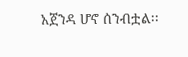አጀንዳ ሆኖ ሰንብቷል፡፡